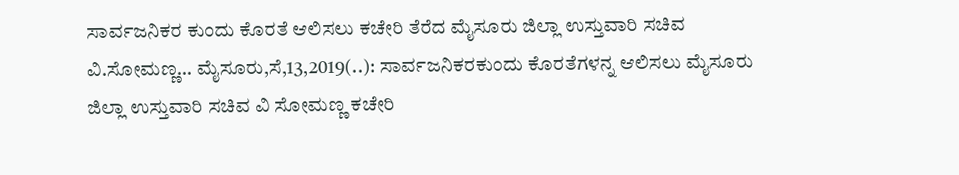ಸಾರ್ವಜನಿಕರ ಕುಂದು ಕೊರತೆ ಆಲಿಸಲು ಕಚೇರಿ ತೆರೆದ ಮೈಸೂರು ಜಿಲ್ಲಾ ಉಸ್ತುವಾರಿ ಸಚಿವ ವಿ.ಸೋಮಣ್ಣ… ಮೈಸೂರು,ಸೆ,13,2019(..): ಸಾರ್ವಜನಿಕರಕುಂದು ಕೊರತೆಗಳನ್ನ ಆಲಿಸಲು ಮೈಸೂರು ಜಿಲ್ಲಾ ಉಸ್ತುವಾರಿ ಸಚಿವ ವಿ ಸೋಮಣ್ಣ ಕಚೇರಿ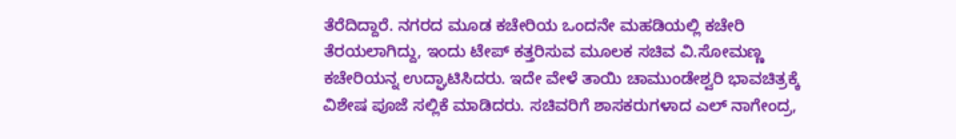ತೆರೆದಿದ್ದಾರೆ. ನಗರದ ಮೂಡ ಕಚೇರಿಯ ಒಂದನೇ ಮಹಡಿಯಲ್ಲಿ ಕಚೇರಿ ತೆರಯಲಾಗಿದ್ದು, ಇಂದು ಟೇಪ್ ಕತ್ತರಿಸುವ ಮೂಲಕ ಸಚಿವ ವಿ.ಸೋಮಣ್ಣ ಕಚೇರಿಯನ್ನ ಉದ್ಘಾಟಿಸಿದರು. ಇದೇ ವೇಳೆ ತಾಯಿ ಚಾಮುಂಡೇಶ್ವರಿ ಭಾವಚಿತ್ರಕ್ಕೆ ವಿಶೇಷ ಪೂಜೆ ಸಲ್ಲಿಕೆ ಮಾಡಿದರು. ಸಚಿವರಿಗೆ ಶಾಸಕರುಗಳಾದ ಎಲ್ ನಾಗೇಂದ್ರ,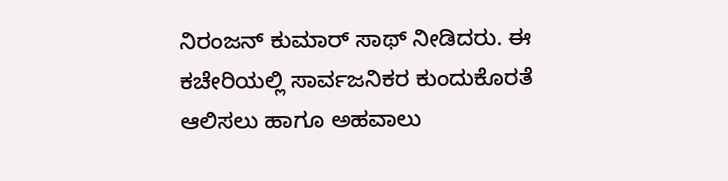ನಿರಂಜನ್ ಕುಮಾರ್ ಸಾಥ್ ನೀಡಿದರು. ಈ ಕಚೇರಿಯಲ್ಲಿ ಸಾರ್ವಜನಿಕರ ಕುಂದುಕೊರತೆ ಆಲಿಸಲು ಹಾಗೂ ಅಹವಾಲು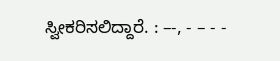ಸ್ವೀಕರಿಸಲಿದ್ದಾರೆ. : –-, - – - -